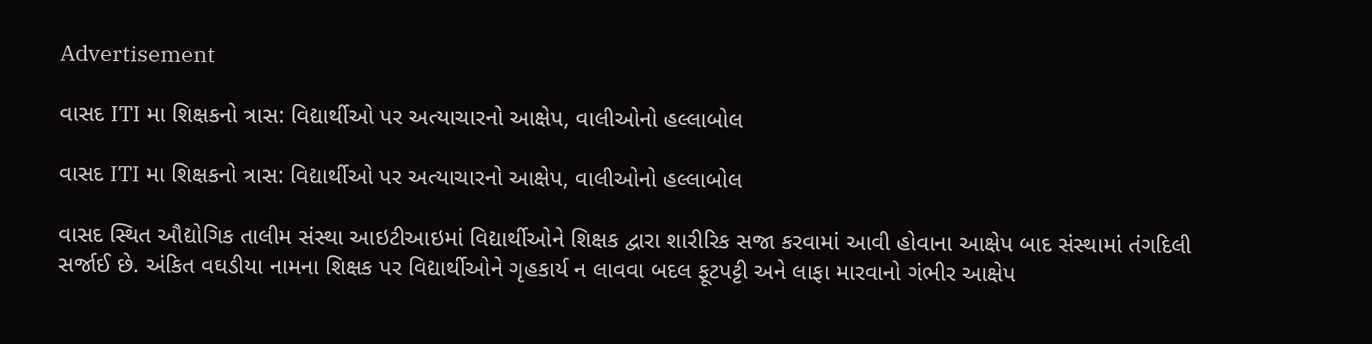Advertisement

વાસદ ITI મા શિક્ષકનો ત્રાસ: વિદ્યાર્થીઓ પર અત્યાચારનો આક્ષેપ, વાલીઓનો હલ્લાબોલ

વાસદ ITI મા શિક્ષકનો ત્રાસ: વિદ્યાર્થીઓ પર અત્યાચારનો આક્ષેપ, વાલીઓનો હલ્લાબોલ

વાસદ સ્થિત ઔદ્યોગિક તાલીમ સંસ્થા આઇટીઆઇમાં વિદ્યાર્થીઓને શિક્ષક દ્વારા શારીરિક સજા કરવામાં આવી હોવાના આક્ષેપ બાદ સંસ્થામાં તંગદિલી સર્જાઈ છે. અંકિત વઘડીયા નામના શિક્ષક પર વિદ્યાર્થીઓને ગૃહકાર્ય ન લાવવા બદલ ફૂટપટ્ટી અને લાફા મારવાનો ગંભીર આક્ષેપ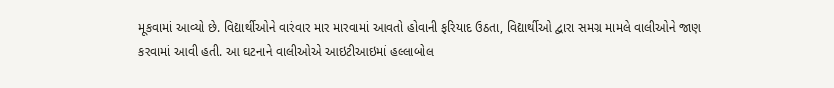મૂકવામાં આવ્યો છે. વિદ્યાર્થીઓને વારંવાર માર મારવામાં આવતો હોવાની ફરિયાદ ઉઠતા, વિદ્યાર્થીઓ દ્વારા સમગ્ર મામલે વાલીઓને જાણ કરવામાં આવી હતી. આ ઘટનાને વાલીઓએ આઇટીઆઇમાં હલ્લાબોલ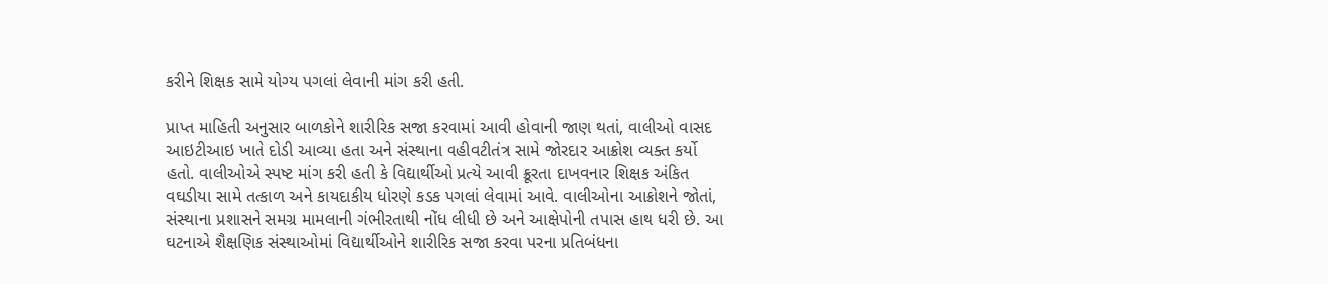કરીને શિક્ષક સામે યોગ્ય પગલાં લેવાની માંગ કરી હતી.

પ્રાપ્ત માહિતી અનુસાર બાળકોને શારીરિક સજા કરવામાં આવી હોવાની જાણ થતાં, વાલીઓ વાસદ આઇટીઆઇ ખાતે દોડી આવ્યા હતા અને સંસ્થાના વહીવટીતંત્ર સામે જોરદાર આક્રોશ વ્યક્ત કર્યો હતો. વાલીઓએ સ્પષ્ટ માંગ કરી હતી કે વિદ્યાર્થીઓ પ્રત્યે આવી ક્રૂરતા દાખવનાર શિક્ષક અંકિત વઘડીયા સામે તત્કાળ અને કાયદાકીય ધોરણે કડક પગલાં લેવામાં આવે. વાલીઓના આક્રોશને જોતાં, સંસ્થાના પ્રશાસને સમગ્ર મામલાની ગંભીરતાથી નોંધ લીધી છે અને આક્ષેપોની તપાસ હાથ ધરી છે. આ ઘટનાએ શૈક્ષણિક સંસ્થાઓમાં વિદ્યાર્થીઓને શારીરિક સજા કરવા પરના પ્રતિબંધના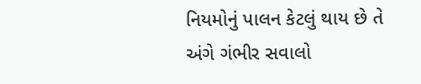નિયમોનું પાલન કેટલું થાય છે તે અંગે ગંભીર સવાલો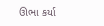ઊભા કર્યા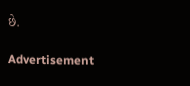છે.

Advertisement